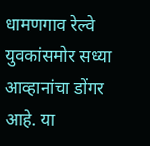धामणगाव रेल्वे
युवकांसमोर सध्या आव्हानांचा डोंगर आहे. या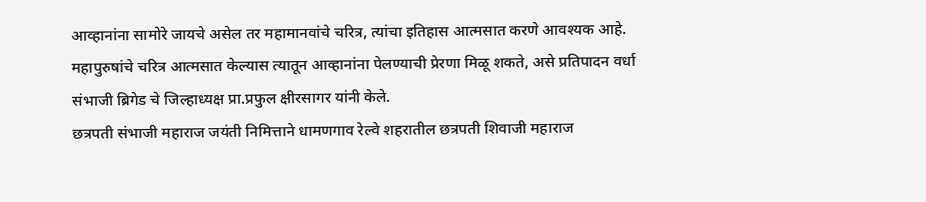आव्हानांना सामोरे जायचे असेल तर महामानवांचे चरित्र, त्यांचा इतिहास आत्मसात करणे आवश्यक आहे. महापुरुषांचे चरित्र आत्मसात केल्यास त्यातून आव्हानांना पेलण्याची प्रेरणा मिळू शकते, असे प्रतिपादन वर्धा संभाजी ब्रिगेड चे जिल्हाध्यक्ष प्रा.प्रफुल क्षीरसागर यांनी केले.
छत्रपती संभाजी महाराज जयंती निमित्ताने धामणगाव रेल्वे शहरातील छत्रपती शिवाजी महाराज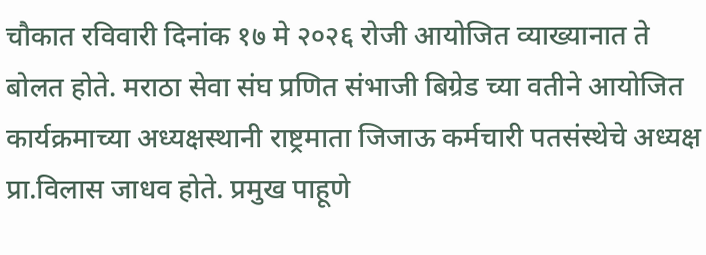चौकात रविवारी दिनांक १७ मे २०२६ रोजी आयोजित व्याख्यानात ते बोलत होते. मराठा सेवा संघ प्रणित संभाजी बिग्रेड च्या वतीने आयोजित कार्यक्रमाच्या अध्यक्षस्थानी राष्ट्रमाता जिजाऊ कर्मचारी पतसंस्थेचे अध्यक्ष प्रा.विलास जाधव होते. प्रमुख पाहूणे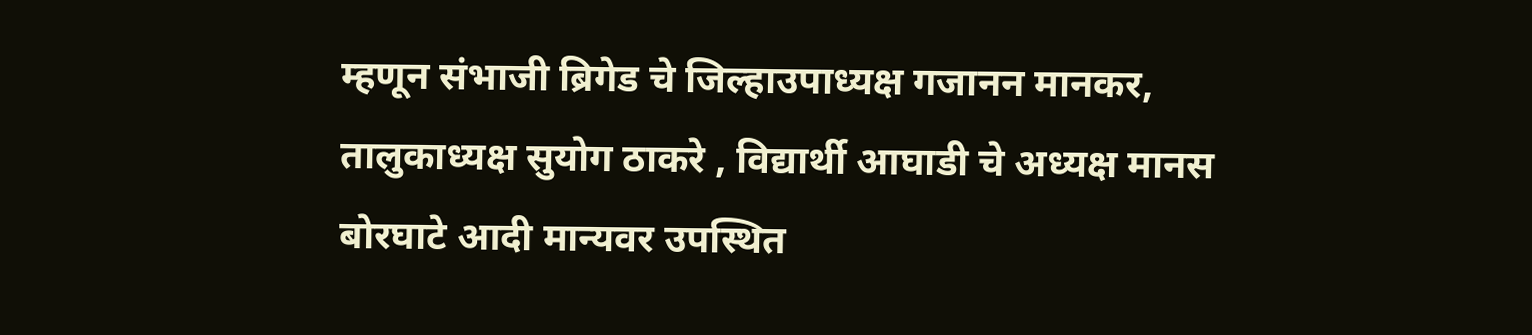म्हणून संभाजी ब्रिगेड चे जिल्हाउपाध्यक्ष गजानन मानकर, तालुकाध्यक्ष सुयोग ठाकरे , विद्यार्थी आघाडी चे अध्यक्ष मानस बोरघाटे आदी मान्यवर उपस्थित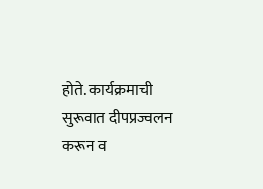होते. कार्यक्रमाची सुरूवात दीपप्रज्वलन करून व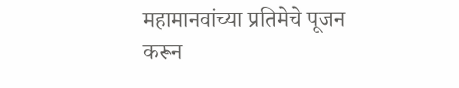महामानवांच्या प्रतिमेचे पूजन करून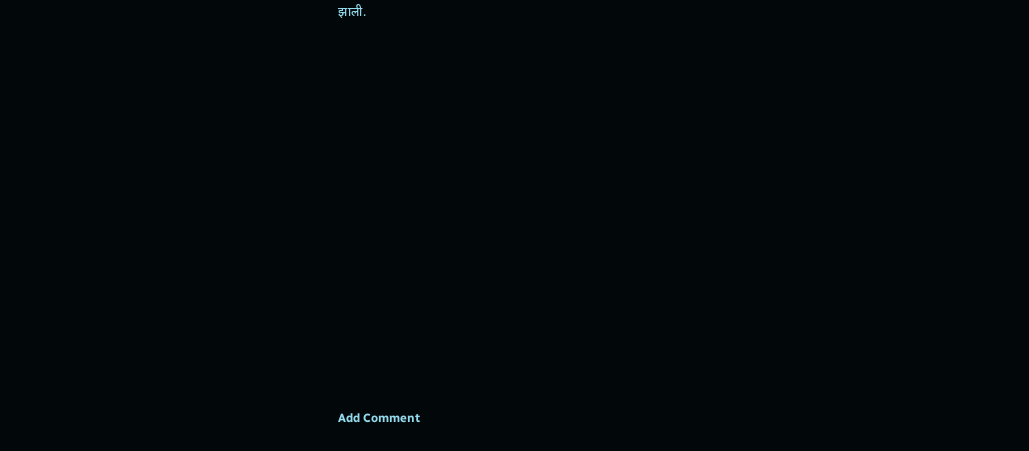झाली.















Add Comment